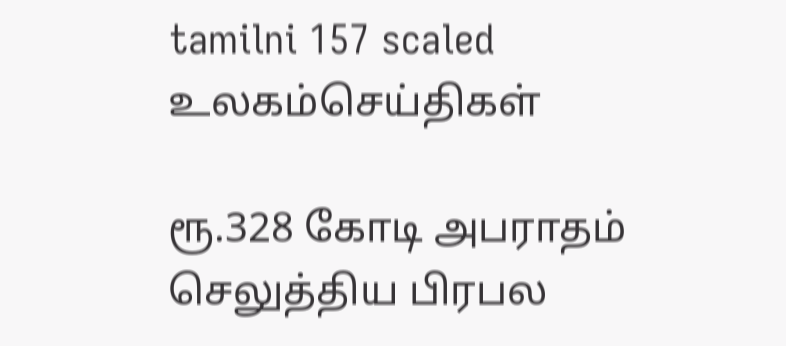tamilni 157 scaled
உலகம்செய்திகள்

ரூ.328 கோடி அபராதம் செலுத்திய பிரபல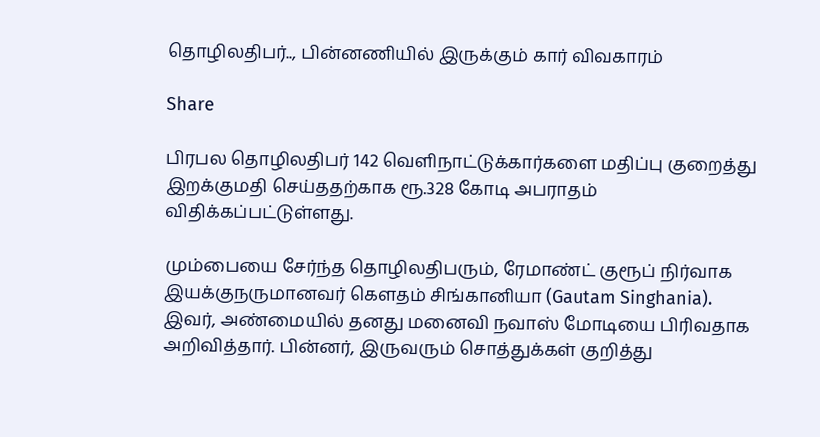தொழிலதிபர்.., பின்னணியில் இருக்கும் கார் விவகாரம்

Share

பிரபல தொழிலதிபர் 142 வெளிநாட்டுக்கார்களை மதிப்பு குறைத்து இறக்குமதி செய்ததற்காக ரூ.328 கோடி அபராதம் விதிக்கப்பட்டுள்ளது.

மும்பையை சேர்ந்த தொழிலதிபரும், ரேமாண்ட் குரூப் நிர்வாக இயக்குநருமானவர் கெளதம் சிங்கானியா (Gautam Singhania). இவர், அண்மையில் தனது மனைவி நவாஸ் மோடியை பிரிவதாக அறிவித்தார். பின்னர், இருவரும் சொத்துக்கள் குறித்து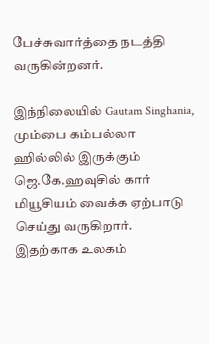பேச்சுவார்த்தை நடத்தி வருகின்றனர்.

இந்நிலையில் Gautam Singhania, மும்பை கம்பல்லா ஹில்லில் இருக்கும் ஜெ.கே.ஹவுசில் கார் மியூசியம் வைக்க ஏற்பாடு செய்து வருகிறார். இதற்காக உலகம்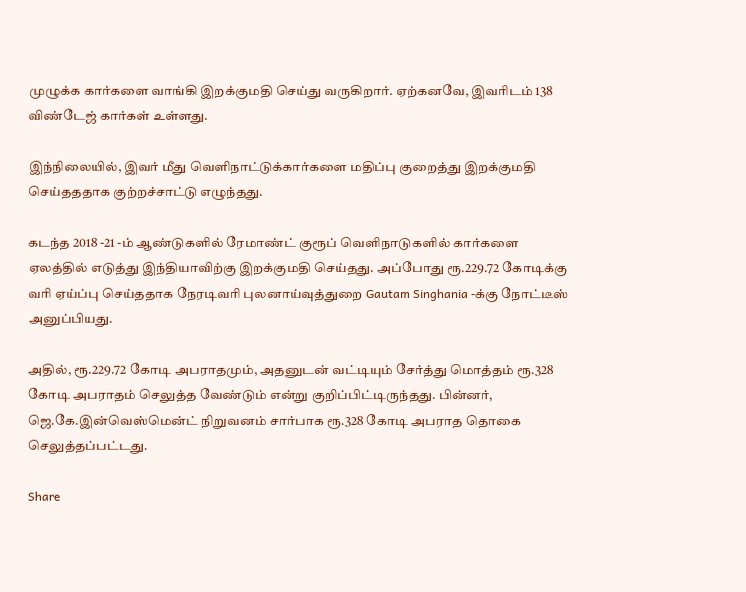முழுக்க கார்களை வாங்கி இறக்குமதி செய்து வருகிறார். ஏற்கனவே, இவரிடம் 138 விண்டேஜ் கார்கள் உள்ளது.

இந்நிலையில், இவர் மீது வெளிநாட்டுக்கார்களை மதிப்பு குறைத்து இறக்குமதி செய்தததாக குற்றச்சாட்டு எழுந்தது.

கடந்த 2018 -21 -ம் ஆண்டுகளில் ரேமாண்ட் குரூப் வெளிநாடுகளில் கார்களை ஏலத்தில் எடுத்து இந்தியாவிற்கு இறக்குமதி செய்தது. அப்போது ரூ.229.72 கோடிக்கு வரி ஏய்ப்பு செய்ததாக நேரடிவரி புலனாய்வுத்துறை Gautam Singhania -க்கு நோட்டீஸ் அனுப்பியது.

அதில், ரூ.229.72 கோடி அபராதமும், அதனுடன் வட்டியும் சேர்த்து மொத்தம் ரூ.328 கோடி அபராதம் செலுத்த வேண்டும் என்று குறிப்பிட்டிருந்தது. பின்னர், ஜெ.கே.இன்வெஸ்மென்ட் நிறுவனம் சார்பாக ரூ.328 கோடி அபராத தொகை செலுத்தப்பட்டது.

Share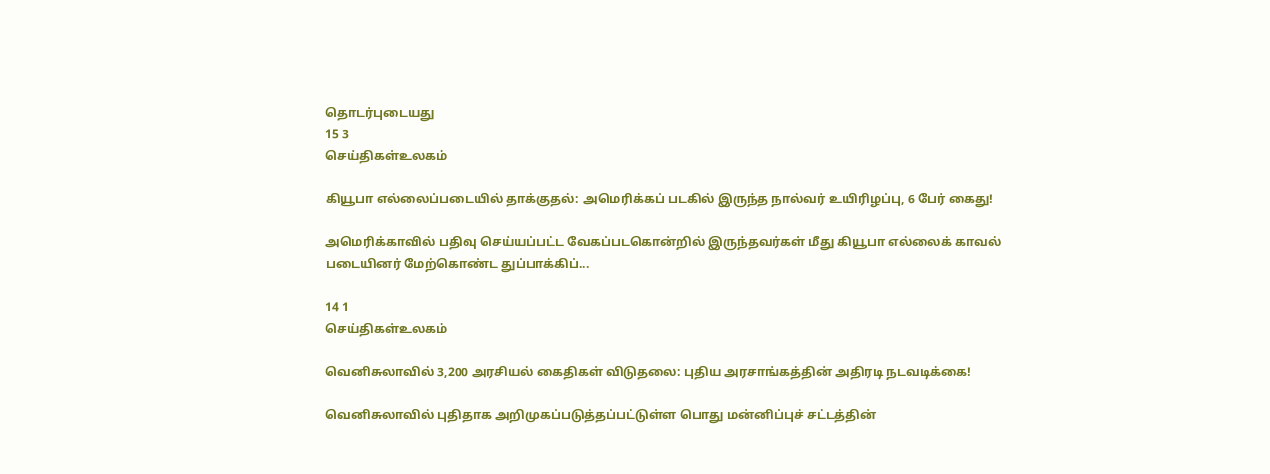தொடர்புடையது
15 3
செய்திகள்உலகம்

கியூபா எல்லைப்படையில் தாக்குதல்: அமெரிக்கப் படகில் இருந்த நால்வர் உயிரிழப்பு, 6 பேர் கைது!

அமெரிக்காவில் பதிவு செய்யப்பட்ட வேகப்படகொன்றில் இருந்தவர்கள் மீது கியூபா எல்லைக் காவல் படையினர் மேற்கொண்ட துப்பாக்கிப்...

14 1
செய்திகள்உலகம்

வெனிசுலாவில் 3,200 அரசியல் கைதிகள் விடுதலை: புதிய அரசாங்கத்தின் அதிரடி நடவடிக்கை!

வெனிசுலாவில் புதிதாக அறிமுகப்படுத்தப்பட்டுள்ள பொது மன்னிப்புச் சட்டத்தின்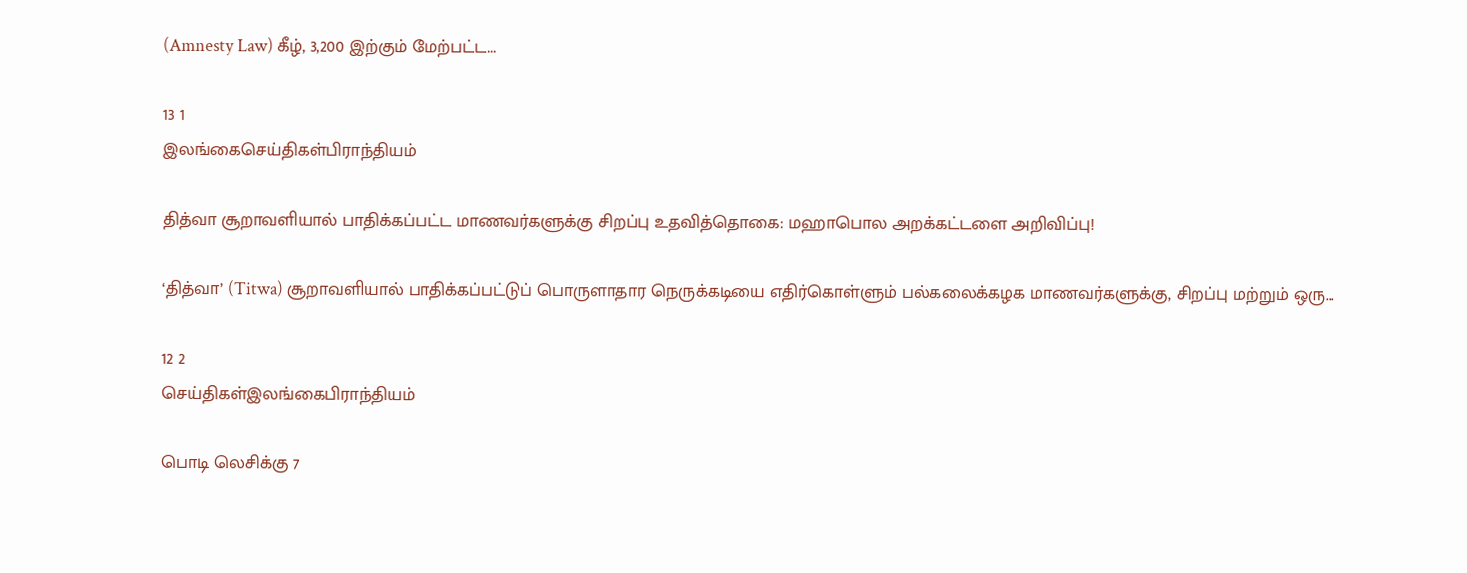(Amnesty Law) கீழ், 3,200 இற்கும் மேற்பட்ட...

13 1
இலங்கைசெய்திகள்பிராந்தியம்

தித்வா சூறாவளியால் பாதிக்கப்பட்ட மாணவர்களுக்கு சிறப்பு உதவித்தொகை: மஹாபொல அறக்கட்டளை அறிவிப்பு!

‘தித்வா’ (Titwa) சூறாவளியால் பாதிக்கப்பட்டுப் பொருளாதார நெருக்கடியை எதிர்கொள்ளும் பல்கலைக்கழக மாணவர்களுக்கு, சிறப்பு மற்றும் ஒரு...

12 2
செய்திகள்இலங்கைபிராந்தியம்

பொடி லெசிக்கு 7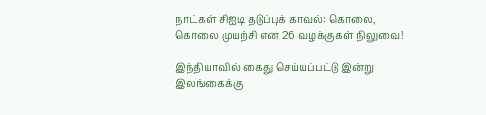நாட்கள் சிஐடி தடுப்புக் காவல்: கொலை, கொலை முயற்சி என 26 வழக்குகள் நிலுவை!

இந்தியாவில் கைது செய்யப்பட்டு இன்று இலங்கைக்கு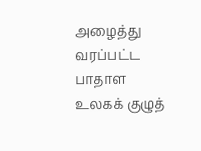அழைத்து வரப்பட்ட பாதாள உலகக் குழுத்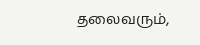தலைவரும்,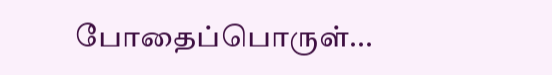போதைப்பொருள்...